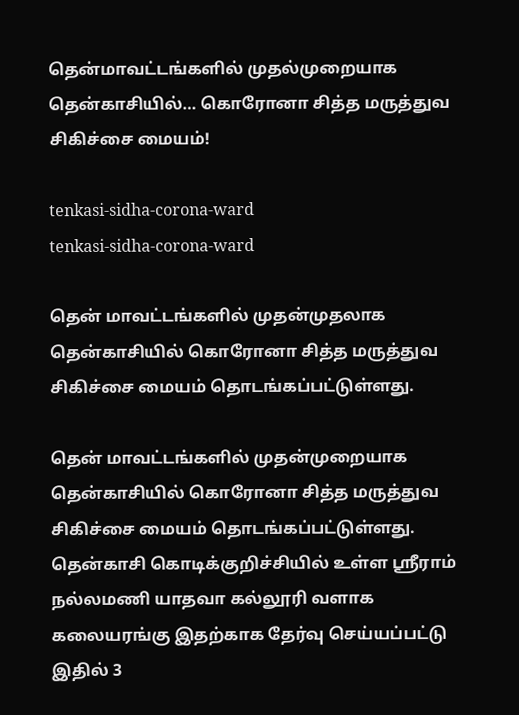தென்மாவட்டங்களில் முதல்முறையாக தென்காசியில்… கொரோனா சித்த மருத்துவ சிகிச்சை மையம்!

tenkasi-sidha-corona-ward
tenkasi-sidha-corona-ward

தென் மாவட்டங்களில் முதன்முதலாக தென்காசியில் கொரோனா சித்த மருத்துவ சிகிச்சை மையம் தொடங்கப்பட்டுள்ளது.

தென் மாவட்டங்களில் முதன்முறையாக தென்காசியில் கொரோனா சித்த மருத்துவ சிகிச்சை மையம் தொடங்கப்பட்டுள்ளது. தென்காசி கொடிக்குறிச்சியில் உள்ள ஸ்ரீராம் நல்லமணி யாதவா கல்லூரி வளாக கலையரங்கு இதற்காக தேர்வு செய்யப்பட்டு இதில் 3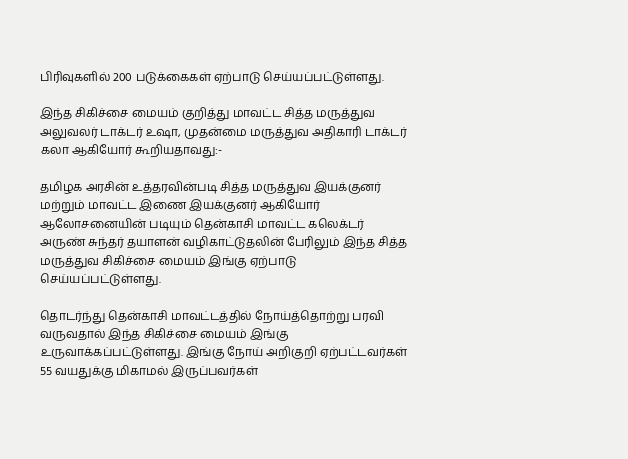பிரிவுகளில் 200 படுக்கைகள் ஏற்பாடு செய்யப்பட்டுள்ளது.

இந்த சிகிச்சை மையம் குறித்து மாவட்ட சித்த மருத்துவ அலுவலர் டாக்டர் உஷா, முதன்மை மருத்துவ அதிகாரி டாக்டர் கலா ஆகியோர் கூறியதாவது:-

தமிழக அரசின் உத்தரவின்படி சித்த மருத்துவ இயக்குனர் மற்றும் மாவட்ட இணை இயக்குனர் ஆகியோர் ஆலோசனையின் படியும் தென்காசி மாவட்ட கலெக்டர் அருண் சுந்தர் தயாளன் வழிகாட்டுதலின் பேரிலும் இந்த சித்த மருத்துவ சிகிச்சை மையம் இங்கு ஏற்பாடு செய்யப்பட்டுள்ளது.

தொடர்ந்து தென்காசி மாவட்டத்தில் நோய்த்தொற்று பரவி வருவதால் இந்த சிகிச்சை மையம் இங்கு உருவாக்கப்பட்டுள்ளது. இங்கு நோய் அறிகுறி ஏற்பட்டவர்கள் 55 வயதுக்கு மிகாமல் இருப்பவர்கள்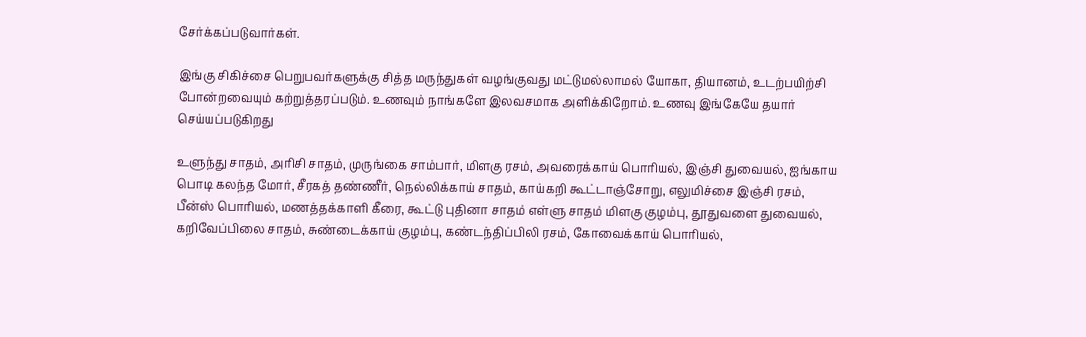சேர்க்கப்படுவார்கள்.

இங்கு சிகிச்சை பெறுபவர்களுக்கு சித்த மருந்துகள் வழங்குவது மட்டுமல்லாமல் யோகா, தியானம், உடற்பயிற்சி போன்றவையும் கற்றுத்தரப்படும். உணவும் நாங்களே இலவசமாக அளிக்கிறோம். உணவு இங்கேயே தயார் செய்யப்படுகிறது

உளுந்து சாதம், அரிசி சாதம், முருங்கை சாம்பார், மிளகு ரசம், அவரைக்காய் பொரியல், இஞ்சி துவையல், ஐங்காய பொடி கலந்த மோர், சீரகத் தண்ணீர், நெல்லிக்காய் சாதம், காய்கறி கூட்டாஞ்சோறு, எலுமிச்சை இஞ்சி ரசம், பீன்ஸ் பொரியல், மணத்தக்காளி கீரை, கூட்டு புதினா சாதம் எள்ளு சாதம் மிளகு குழம்பு, தூதுவளை துவையல், கறிவேப்பிலை சாதம், சுண்டைக்காய் குழம்பு, கண்டந்திப்பிலி ரசம், கோவைக்காய் பொரியல்,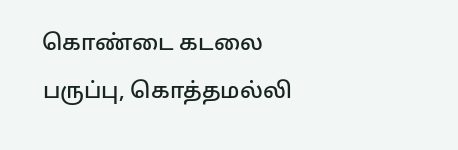கொண்டை கடலை பருப்பு, கொத்தமல்லி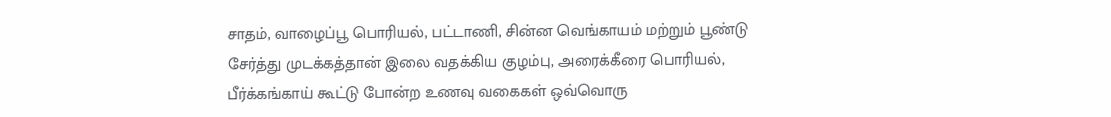சாதம், வாழைப்பூ பொரியல், பட்டாணி, சின்ன வெங்காயம் மற்றும் பூண்டு சேர்த்து முடக்கத்தான் இலை வதக்கிய குழம்பு, அரைக்கீரை பொரியல், பீர்க்கங்காய் கூட்டு போன்ற உணவு வகைகள் ஒவ்வொரு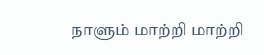நாளும் மாற்றி மாற்றி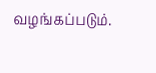வழங்கப்படும்.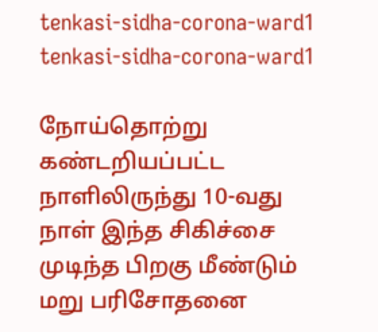tenkasi-sidha-corona-ward1
tenkasi-sidha-corona-ward1

நோய்தொற்று கண்டறியப்பட்ட நாளிலிருந்து 10-வது நாள் இந்த சிகிச்சை முடிந்த பிறகு மீண்டும் மறு பரிசோதனை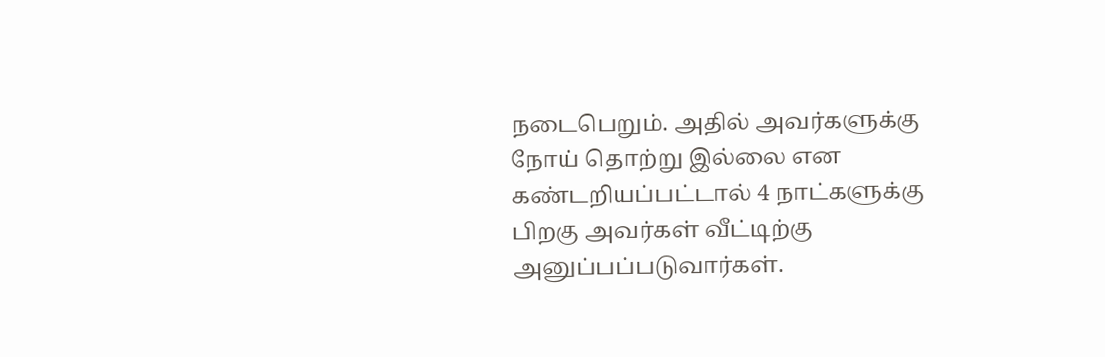நடைபெறும். அதில் அவர்களுக்கு நோய் தொற்று இல்லை என கண்டறியப்பட்டால் 4 நாட்களுக்கு பிறகு அவர்கள் வீட்டிற்கு அனுப்பப்படுவார்கள்.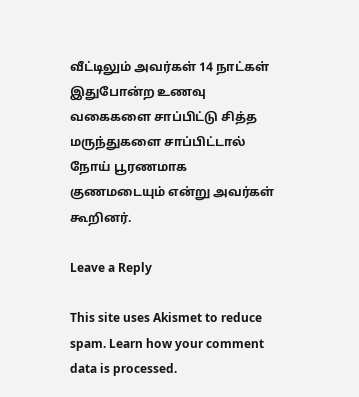வீட்டிலும் அவர்கள் 14 நாட்கள் இதுபோன்ற உணவு வகைகளை சாப்பிட்டு சித்த மருந்துகளை சாப்பிட்டால் நோய் பூரணமாக குணமடையும் என்று அவர்கள் கூறினர்.

Leave a Reply

This site uses Akismet to reduce spam. Learn how your comment data is processed.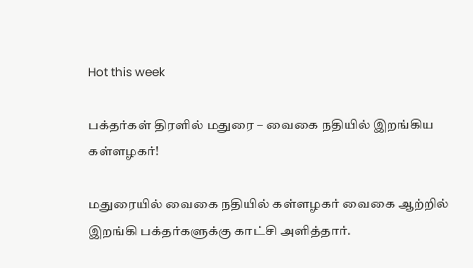Hot this week

பக்தர்கள் திரளில் மதுரை – வைகை நதியில் இறங்கிய கள்ளழகர்!

மதுரையில் வைகை நதியில் கள்ளழகர் வைகை ஆற்றில் இறங்கி பக்தர்களுக்கு காட்சி அளித்தார்.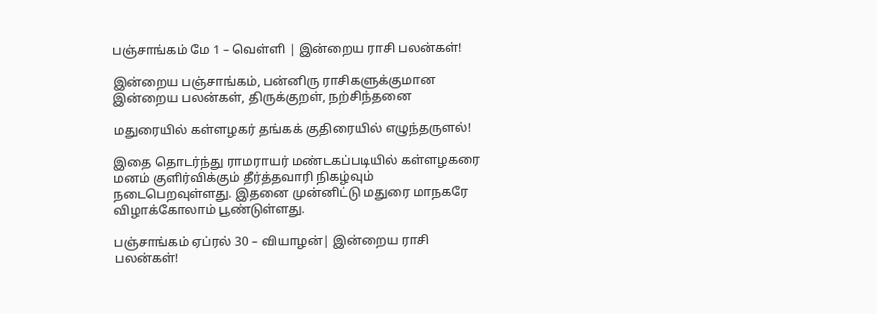பஞ்சாங்கம் மே 1 – வெள்ளி | இன்றைய ராசி பலன்கள்!

இன்றைய பஞ்சாங்கம், பன்னிரு ராசிகளுக்குமான இன்றைய பலன்கள், திருக்குறள், நற்சிந்தனை

மதுரையில் கள்ளழகர் தங்கக் குதிரையில் எழுந்தருளல்!

இதை தொடர்ந்து ராமராயர் மண்டகப்படியில் கள்ளழகரை மனம் குளிர்விக்கும் தீர்த்தவாரி நிகழ்வும் நடைபெறவுள்ளது. இதனை முன்னிட்டு மதுரை மாநகரே விழாக்கோலாம் பூண்டுள்ளது.

பஞ்சாங்கம் ஏப்ரல் 30 – வியாழன்| இன்றைய ராசி பலன்கள்!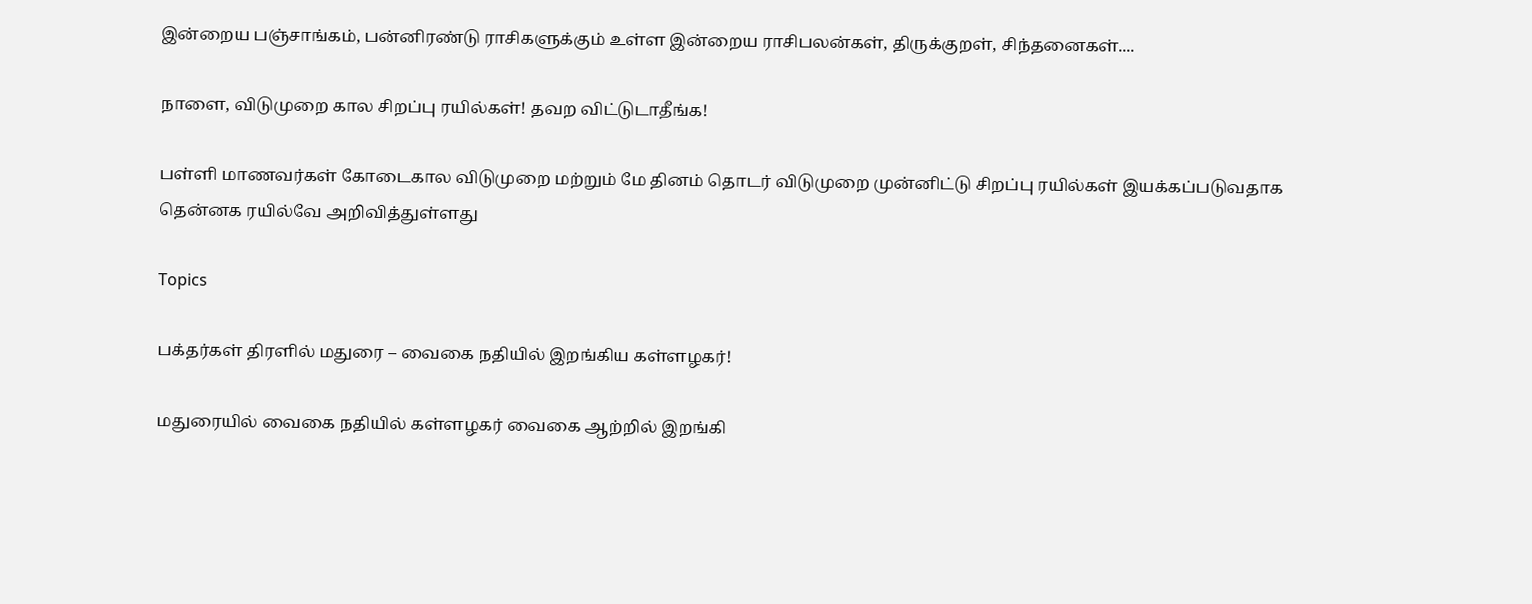இன்றைய பஞ்சாங்கம், பன்னிரண்டு ராசிகளுக்கும் உள்ள இன்றைய ராசிபலன்கள், திருக்குறள், சிந்தனைகள்....

நாளை, விடுமுறை கால சிறப்பு ரயில்கள்! தவற விட்டுடாதீங்க!

பள்ளி மாணவர்கள் கோடைகால விடுமுறை மற்றும் மே தினம் தொடர் விடுமுறை முன்னிட்டு சிறப்பு ரயில்கள் இயக்கப்படுவதாக தென்னக ரயில்வே அறிவித்துள்ளது

Topics

பக்தர்கள் திரளில் மதுரை – வைகை நதியில் இறங்கிய கள்ளழகர்!

மதுரையில் வைகை நதியில் கள்ளழகர் வைகை ஆற்றில் இறங்கி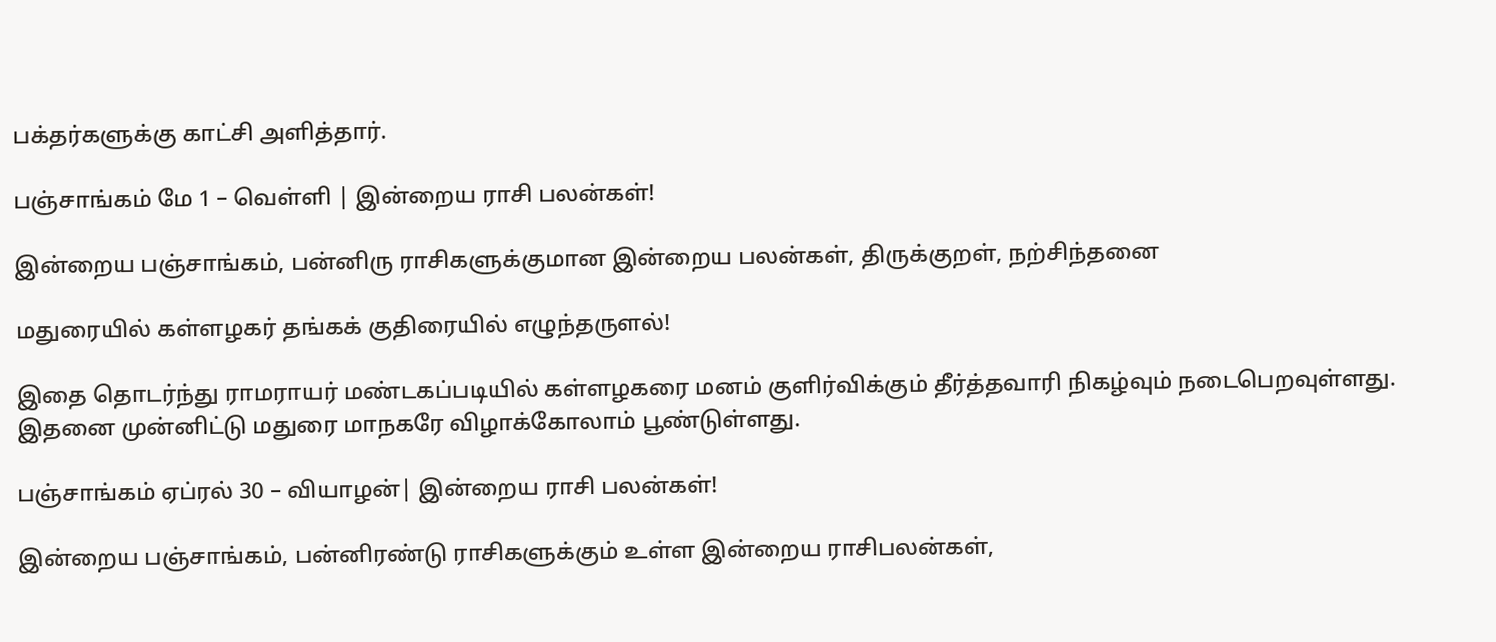பக்தர்களுக்கு காட்சி அளித்தார்.

பஞ்சாங்கம் மே 1 – வெள்ளி | இன்றைய ராசி பலன்கள்!

இன்றைய பஞ்சாங்கம், பன்னிரு ராசிகளுக்குமான இன்றைய பலன்கள், திருக்குறள், நற்சிந்தனை

மதுரையில் கள்ளழகர் தங்கக் குதிரையில் எழுந்தருளல்!

இதை தொடர்ந்து ராமராயர் மண்டகப்படியில் கள்ளழகரை மனம் குளிர்விக்கும் தீர்த்தவாரி நிகழ்வும் நடைபெறவுள்ளது. இதனை முன்னிட்டு மதுரை மாநகரே விழாக்கோலாம் பூண்டுள்ளது.

பஞ்சாங்கம் ஏப்ரல் 30 – வியாழன்| இன்றைய ராசி பலன்கள்!

இன்றைய பஞ்சாங்கம், பன்னிரண்டு ராசிகளுக்கும் உள்ள இன்றைய ராசிபலன்கள்,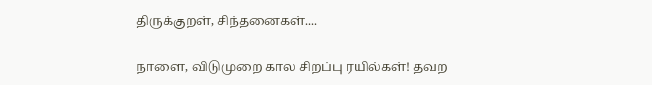திருக்குறள், சிந்தனைகள்....

நாளை, விடுமுறை கால சிறப்பு ரயில்கள்! தவற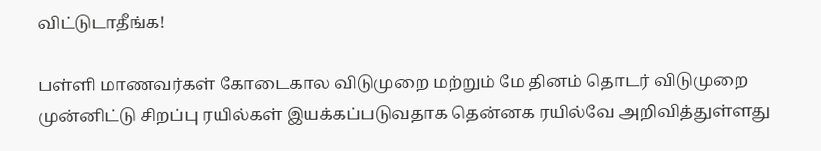விட்டுடாதீங்க!

பள்ளி மாணவர்கள் கோடைகால விடுமுறை மற்றும் மே தினம் தொடர் விடுமுறை முன்னிட்டு சிறப்பு ரயில்கள் இயக்கப்படுவதாக தென்னக ரயில்வே அறிவித்துள்ளது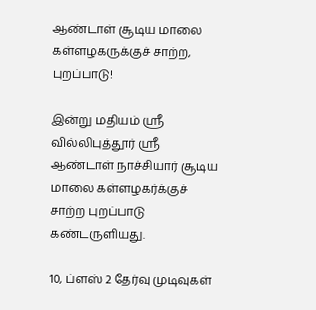ஆண்டாள் சூடிய மாலை கள்ளழகருக்குச் சாற்ற, புறப்பாடு!

இன்று மதியம் ஸ்ரீ வில்லிபுத்தூர் ஸ்ரீ ஆண்டாள் நாச்சியார் சூடிய மாலை கள்ளழகர்க்குச் சாற்ற புறப்பாடு கண்டருளியது.

10, ப்ளஸ் 2 தேர்வு முடிவுகள்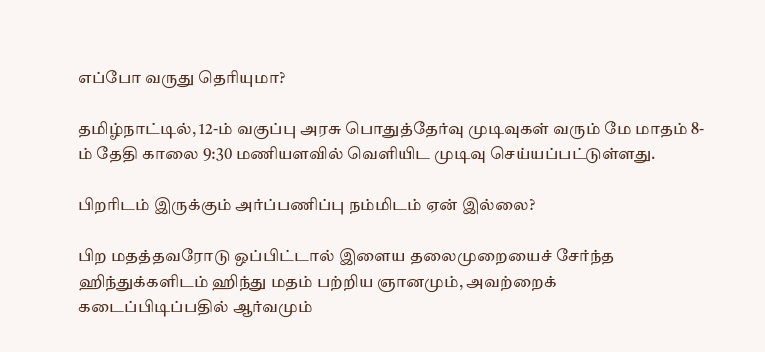எப்போ வருது தெரியுமா?

தமிழ்நாட்டில், 12-ம் வகுப்பு அரசு பொதுத்தேர்வு முடிவுகள் வரும் மே மாதம் 8-ம் தேதி காலை 9:30 மணியளவில் வெளியிட முடிவு செய்யப்பட்டுள்ளது.

பிறரிடம் இருக்கும் அர்ப்பணிப்பு நம்மிடம் ஏன் இல்லை?

பிற மதத்தவரோடு ஒப்பிட்டால் இளைய தலைமுறையைச் சேர்ந்த ஹிந்துக்களிடம் ஹிந்து மதம் பற்றிய ஞானமும், அவற்றைக் கடைப்பிடிப்பதில் ஆர்வமும்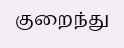குறைந்து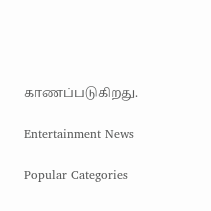காணப்படுகிறது.

Entertainment News

Popular Categories